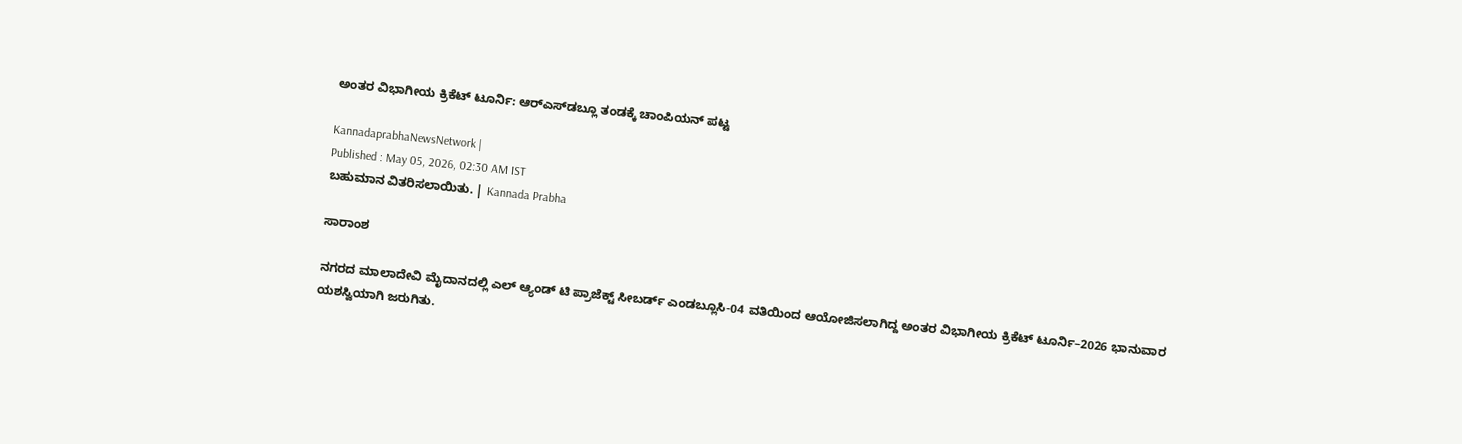ಅಂತರ ವಿಭಾಗೀಯ ಕ್ರಿಕೆಟ್ ಟೂರ್ನಿ: ಆರ್‌ಎಸ್‌ಡಬ್ಲೂ ತಂಡಕ್ಕೆ ಚಾಂಪಿಯನ್ ಪಟ್ಟ

KannadaprabhaNewsNetwork |
Published : May 05, 2026, 02:30 AM IST
ಬಹುಮಾನ ವಿತರಿಸಲಾಯಿತು. | Kannada Prabha

ಸಾರಾಂಶ

ನಗರದ ಮಾಲಾದೇವಿ ಮೈದಾನದಲ್ಲಿ ಎಲ್ ಆ್ಯಂಡ್ ಟಿ ಪ್ರಾಜೆಕ್ಟ್ ಸೀಬರ್ಡ್ ಎಂಡಬ್ಲೂ‌ಸಿ-04 ವತಿಯಿಂದ ಆಯೋಜಿಸಲಾಗಿದ್ದ ಅಂತರ ವಿಭಾಗೀಯ ಕ್ರಿಕೆಟ್ ಟೂರ್ನಿ–2026 ಭಾನುವಾರ ಯಶಸ್ವಿಯಾಗಿ ಜರುಗಿತು.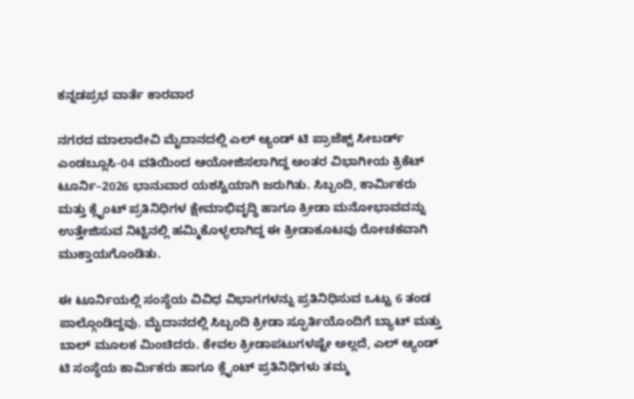ಕನ್ನಡಪ್ರಭ ವಾರ್ತೆ ಕಾರವಾರ

ನಗರದ ಮಾಲಾದೇವಿ ಮೈದಾನದಲ್ಲಿ ಎಲ್ ಆ್ಯಂಡ್ ಟಿ ಪ್ರಾಜೆಕ್ಟ್ ಸೀಬರ್ಡ್ ಎಂಡಬ್ಲೂ‌ಸಿ-04 ವತಿಯಿಂದ ಆಯೋಜಿಸಲಾಗಿದ್ದ ಅಂತರ ವಿಭಾಗೀಯ ಕ್ರಿಕೆಟ್ ಟೂರ್ನಿ–2026 ಭಾನುವಾರ ಯಶಸ್ವಿಯಾಗಿ ಜರುಗಿತು. ಸಿಬ್ಬಂದಿ, ಕಾರ್ಮಿಕರು ಮತ್ತು ಕ್ಲೈಂಟ್ ಪ್ರತಿನಿಧಿಗಳ ಕ್ಷೇಮಾಭಿವೃದ್ಧಿ ಹಾಗೂ ಕ್ರೀಡಾ ಮನೋಭಾವವನ್ನು ಉತ್ತೇಜಿಸುವ ನಿಟ್ಟಿನಲ್ಲಿ ಹಮ್ಮಿಕೊಳ್ಳಲಾಗಿದ್ದ ಈ ಕ್ರೀಡಾಕೂಟವು ರೋಚಕವಾಗಿ ಮುಕ್ತಾಯಗೊಂಡಿತು.

ಈ ಟೂರ್ನಿಯಲ್ಲಿ ಸಂಸ್ಥೆಯ ವಿವಿಧ ವಿಭಾಗಗಳನ್ನು ಪ್ರತಿನಿಧಿಸುವ ಒಟ್ಟು 6 ತಂಡ ಪಾಲ್ಗೊಂಡಿದ್ದವು. ಮೈದಾನದಲ್ಲಿ ಸಿಬ್ಬಂದಿ ಕ್ರೀಡಾ ಸ್ಫೂರ್ತಿಯೊಂದಿಗೆ ಬ್ಯಾಟ್ ಮತ್ತು ಬಾಲ್ ಮೂಲಕ ಮಿಂಚಿದರು. ಕೇವಲ ಕ್ರೀಡಾಪಟುಗಳಷ್ಟೇ ಅಲ್ಲದೆ, ಎಲ್ ಆ್ಯಂಡ್ ಟಿ ಸಂಸ್ಥೆಯ ಕಾರ್ಮಿಕರು ಹಾಗೂ ಕ್ಲೈಂಟ್ ಪ್ರತಿನಿಧಿಗಳು ತಮ್ಮ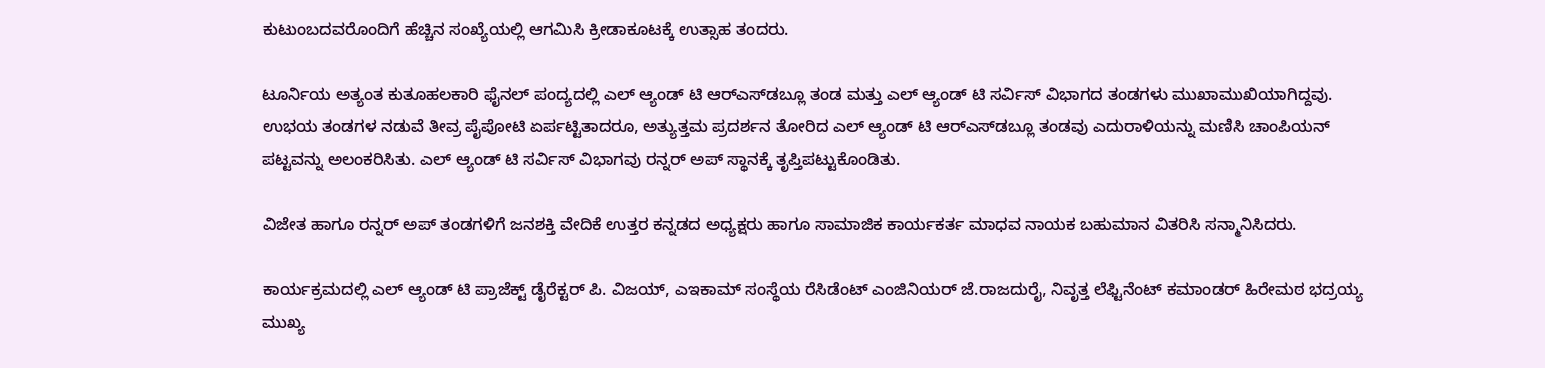ಕುಟುಂಬದವರೊಂದಿಗೆ ಹೆಚ್ಚಿನ ಸಂಖ್ಯೆಯಲ್ಲಿ ಆಗಮಿಸಿ ಕ್ರೀಡಾಕೂಟಕ್ಕೆ ಉತ್ಸಾಹ ತಂದರು.

ಟೂರ್ನಿಯ ಅತ್ಯಂತ ಕುತೂಹಲಕಾರಿ ಫೈನಲ್ ಪಂದ್ಯದಲ್ಲಿ ಎಲ್ ಆ್ಯಂಡ್ ಟಿ ಆರ್‌ಎಸ್‌ಡಬ್ಲೂ ತಂಡ ಮತ್ತು ಎಲ್ ಆ್ಯಂಡ್ ಟಿ ಸರ್ವಿಸ್ ವಿಭಾಗದ ತಂಡಗಳು ಮುಖಾಮುಖಿಯಾಗಿದ್ದವು. ಉಭಯ ತಂಡಗಳ ನಡುವೆ ತೀವ್ರ ಪೈಪೋಟಿ ಏರ್ಪಟ್ಟಿತಾದರೂ, ಅತ್ಯುತ್ತಮ ಪ್ರದರ್ಶನ ತೋರಿದ ಎಲ್ ಆ್ಯಂಡ್ ಟಿ ಆರ್‌ಎಸ್‌ಡಬ್ಲೂ ತಂಡವು ಎದುರಾಳಿಯನ್ನು ಮಣಿಸಿ ಚಾಂಪಿಯನ್ ಪಟ್ಟವನ್ನು ಅಲಂಕರಿಸಿತು. ಎಲ್ ಆ್ಯಂಡ್ ಟಿ ಸರ್ವಿಸ್ ವಿಭಾಗವು ರನ್ನರ್ ಅಪ್ ಸ್ಥಾನಕ್ಕೆ ತೃಪ್ತಿಪಟ್ಟುಕೊಂಡಿತು.

ವಿಜೇತ ಹಾಗೂ ರನ್ನರ್ ಅಪ್ ತಂಡಗಳಿಗೆ ಜನಶಕ್ತಿ ವೇದಿಕೆ ಉತ್ತರ ಕನ್ನಡದ ಅಧ್ಯಕ್ಷರು ಹಾಗೂ ಸಾಮಾಜಿಕ ಕಾರ್ಯಕರ್ತ ಮಾಧವ ನಾಯಕ ಬಹುಮಾನ ವಿತರಿಸಿ ಸನ್ಮಾನಿಸಿದರು.

ಕಾರ್ಯಕ್ರಮದಲ್ಲಿ ಎಲ್ ಆ್ಯಂಡ್ ಟಿ ಪ್ರಾಜೆಕ್ಟ್ ಡೈರೆಕ್ಟರ್ ಪಿ. ವಿಜಯ್, ಎಇಕಾಮ್ ಸಂಸ್ಥೆಯ ರೆಸಿಡೆಂಟ್ ಎಂಜಿನಿಯರ್ ಜೆ.ರಾಜದುರೈ, ನಿವೃತ್ತ ಲೆಫ್ಟಿನೆಂಟ್ ಕಮಾಂಡರ್ ಹಿರೇಮಠ ಭದ್ರಯ್ಯ ಮುಖ್ಯ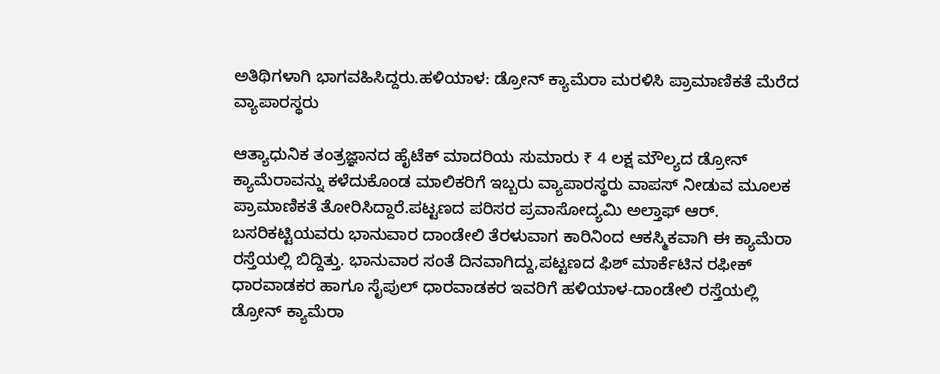ಅತಿಥಿಗಳಾಗಿ ಭಾಗವಹಿಸಿದ್ದರು.ಹಳಿಯಾಳ: ಡ್ರೋನ್ ಕ್ಯಾಮೆರಾ ಮರಳಿಸಿ ಪ್ರಾಮಾಣಿಕತೆ ಮೆರೆದ ವ್ಯಾಪಾರಸ್ಥರು

ಆತ್ಯಾಧುನಿಕ ತಂತ್ರಜ್ಞಾನದ ಹೈಟೆಕ್ ಮಾದರಿಯ ಸುಮಾರು ₹ 4 ಲಕ್ಷ ಮೌಲ್ಯದ ಡ್ರೋನ್ ಕ್ಯಾಮೆರಾವನ್ನು ಕಳೆದುಕೊಂಡ ಮಾಲಿಕರಿಗೆ ಇಬ್ಬರು ವ್ಯಾಪಾರಸ್ಥರು ವಾಪಸ್‌ ನೀಡುವ ಮೂಲಕ ಪ್ರಾಮಾಣಿಕತೆ ತೋರಿಸಿದ್ದಾರೆ.ಪಟ್ಟಣದ ಪರಿಸರ ಪ್ರವಾಸೋದ್ಯಮಿ ಅಲ್ತಾಫ್ ಆರ್. ಬಸರಿಕಟ್ಟಿಯವರು ಭಾನುವಾರ ದಾಂಡೇಲಿ ತೆರಳುವಾಗ ಕಾರಿನಿಂದ ಆಕಸ್ಮಿಕವಾಗಿ ಈ ಕ್ಯಾಮೆರಾ ರಸ್ತೆಯಲ್ಲಿ ಬಿದ್ದಿತ್ತು. ಭಾನುವಾರ ಸಂತೆ ದಿನವಾಗಿದ್ದು,ಪಟ್ಟಣದ ಫಿಶ್ ಮಾರ್ಕೆಟಿನ ರಫೀಕ್ ಧಾರವಾಡಕರ ಹಾಗೂ ಸೈಪುಲ್ ಧಾರವಾಡಕರ ಇವರಿಗೆ ಹಳಿಯಾಳ-ದಾಂಡೇಲಿ ರಸ್ತೆಯಲ್ಲಿ ಡ್ರೋನ್ ಕ್ಯಾಮೆರಾ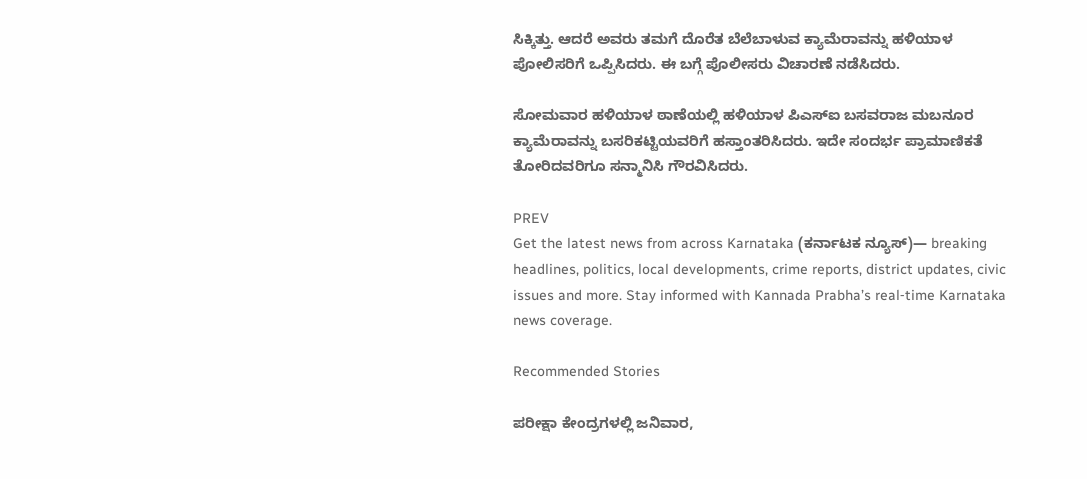ಸಿಕ್ಕಿತ್ತು. ಆದರೆ ಅವರು ತಮಗೆ ದೊರೆತ ಬೆಲೆಬಾಳುವ ಕ್ಯಾಮೆರಾವನ್ನು ಹಳಿಯಾಳ ಪೋಲಿಸರಿಗೆ ಒಪ್ಪಿಸಿದರು. ಈ ಬಗ್ಗೆ ಪೊಲೀಸರು ವಿಚಾರಣೆ ನಡೆಸಿದರು.

ಸೋಮವಾರ ಹಳಿಯಾಳ ಠಾಣೆಯಲ್ಲಿ ಹಳಿಯಾಳ ಪಿಎಸ್‌ಐ ಬಸವರಾಜ ಮಬನೂರ ಕ್ಯಾಮೆರಾವನ್ನು ಬಸರಿಕಟ್ಟಿಯವರಿಗೆ ಹಸ್ತಾಂತರಿಸಿದರು. ಇದೇ ಸಂದರ್ಭ ಪ್ರಾಮಾಣಿಕತೆ ತೋರಿದವರಿಗೂ ಸನ್ಮಾನಿಸಿ ಗೌರವಿಸಿದರು.

PREV
Get the latest news from across Karnataka (ಕರ್ನಾಟಕ ನ್ಯೂಸ್)— breaking headlines, politics, local developments, crime reports, district updates, civic issues and more. Stay informed with Kannada Prabha’s real‑time Karnataka news coverage.

Recommended Stories

ಪರೀಕ್ಷಾ ಕೇಂದ್ರಗಳಲ್ಲಿ ಜನಿವಾರ,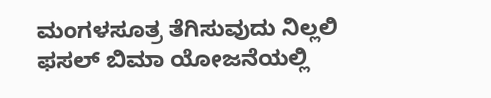ಮಂಗಳಸೂತ್ರ ತೆಗಿಸುವುದು ನಿಲ್ಲಲಿ
ಫಸಲ್ ಬಿಮಾ ಯೋಜನೆಯಲ್ಲಿ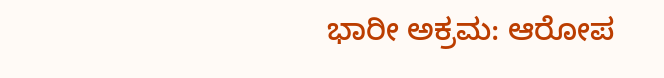ಭಾರೀ ಅಕ್ರಮ: ಆರೋಪ